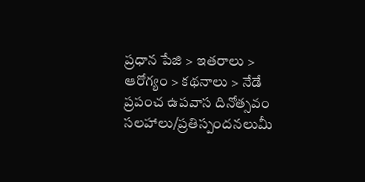ప్రధాన పేజి > ఇతరాలు > ఆరోగ్యం > కథనాలు > నేడే ప్రపంచ ఉపవాస దినోత్సవం
సలహాలు/ప్రతిస్పందనలుమీ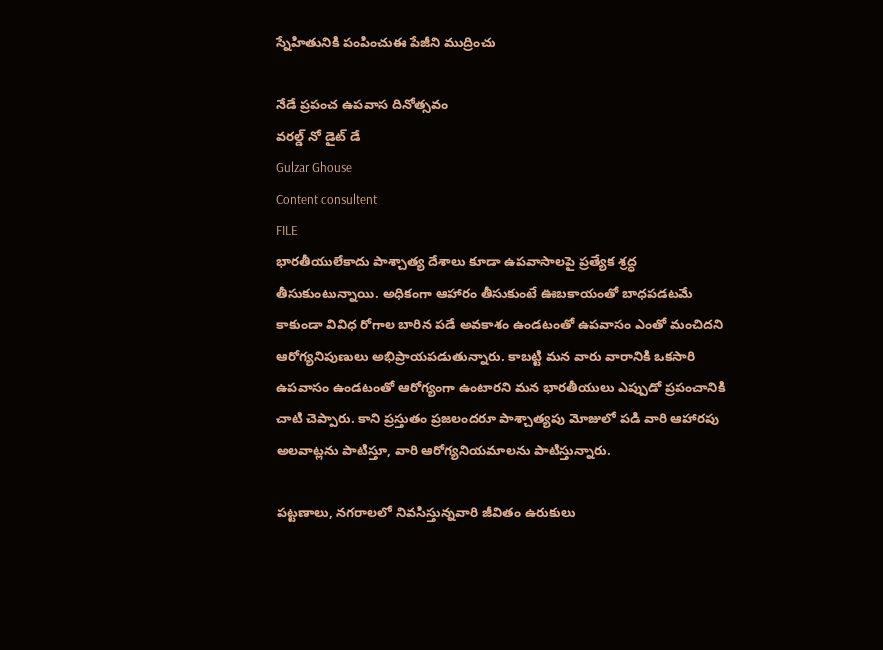స్నేహితునికి పంపించుఈ పేజీని ముద్రించు

నేడే ప్రపంచ ఉపవాస దినోత్సవం
వరల్డ్ నో డైట్ డే
Gulzar Ghouse
Content consultent
FILE
భారతీయులేకాదు పాశ్చాత్య దేశాలు కూడా ఉపవాసాలపై ప్రత్యేక శ్రద్ధ తీసుకుంటున్నాయి. అధికంగా ఆహారం తీసుకుంటే ఊబకాయంతో బాధపడటమే కాకుండా వివిధ రోగాల బారిన పడే అవకాశం ఉండటంతో ఉపవాసం ఎంతో మంచిదని ఆరోగ్యనిపుణులు అభిప్రాయపడుతున్నారు. కాబట్టి మన వారు వారానికి ఒకసారి ఉపవాసం ఉండటంతో ఆరోగ్యంగా ఉంటారని మన భారతీయులు ఎప్పుడో ప్రపంచానికి చాటి చెప్పారు. కాని ప్రస్తుతం ప్రజలందరూ పాశ్చాత్యపు మోజులో పడి వారి ఆహారపు అలవాట్లను పాటిస్తూ, వారి ఆరోగ్యనియమాలను పాటిస్తున్నారు.

పట్టణాలు, నగరాలలో నివసిస్తున్నవారి జీవితం ఉరుకులు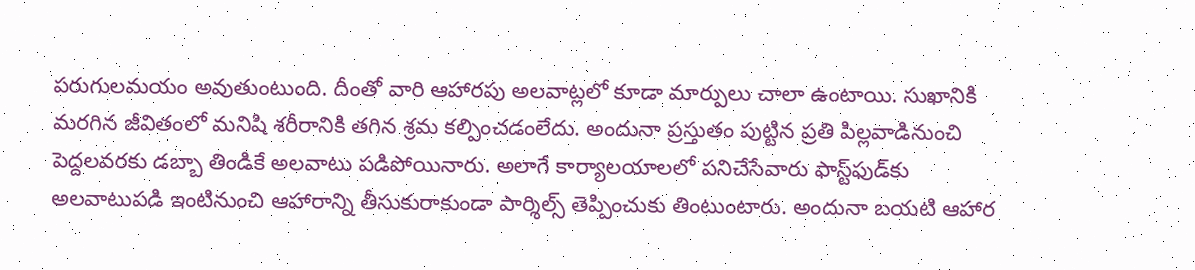పరుగులమయం అవుతుంటుంది. దీంతో వారి ఆహారపు అలవాట్లలో కూడా మార్పులు చాలా ఉంటాయి. సుఖానికి మరగిన జీవితంలో మనిషి శరీరానికి తగిన శ్రమ కల్పించడంలేదు. అందునా ప్రస్తుతం పుట్టిన ప్రతి పిల్లవాడినుంచి పెద్దలవరకు డబ్బా తిండికే అలవాటు పడిపోయినారు. అలాగే కార్యాలయాలలో పనిచేసేవారు ఫాస్ట్‌ఫుడ్‌కు అలవాటుపడి ఇంటినుంచి ఆహారాన్ని తీసుకురాకుండా పార్శిల్స్ తెప్పించుకు తింటుంటారు. అందునా బయటి ఆహార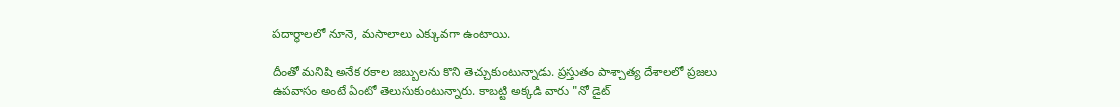పదార్థాలలో నూనె, మసాలాలు ఎక్కువగా ఉంటాయి.

దీంతో మనిషి అనేక రకాల జబ్బులను కొని తెచ్చుకుంటున్నాడు. ప్రస్తుతం పాశ్చాత్య దేశాలలో ప్రజలు ఉపవాసం అంటే ఏంటో తెలుసుకుంటున్నారు. కాబట్టి అక్కడి వారు "నో డైట్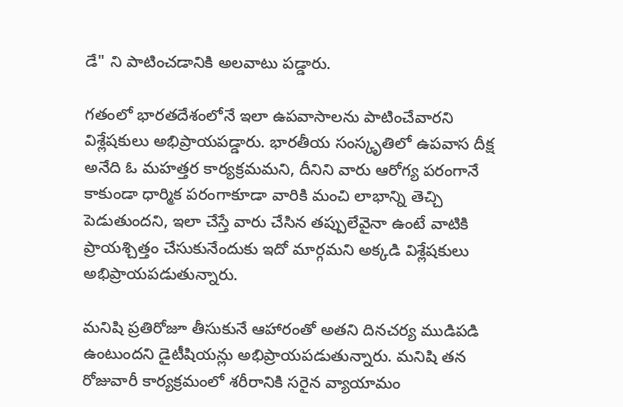డే" ని పాటించడానికి అలవాటు పడ్డారు.

గతంలో భారతదేశంలోనే ఇలా ఉపవాసాలను పాటించేవారని విశ్లేషకులు అభిప్రాయపడ్డారు. భారతీయ సంస్కృతిలో ఉపవాస దీక్ష అనేది ఓ మహత్తర కార్యక్రమమని, దీనిని వారు ఆరోగ్య పరంగానే కాకుండా ధార్మిక పరంగాకూడా వారికి మంచి లాభాన్ని తెచ్చి పెడుతుందని, ఇలా చేస్తే వారు చేసిన తప్పులేవైనా ఉంటే వాటికి ప్రాయశ్చిత్తం చేసుకునేందుకు ఇదో మార్గమని అక్కడి విశ్లేషకులు అభిప్రాయపడుతున్నారు.

మనిషి ప్రతిరోజూ తీసుకునే ఆహారంతో అతని దినచర్య ముడిపడి ఉంటుందని డైటీషియన్లు అభిప్రాయపడుతున్నారు. మనిషి తన రోజువారీ కార్యక్రమంలో శరీరానికి సరైన వ్యాయామం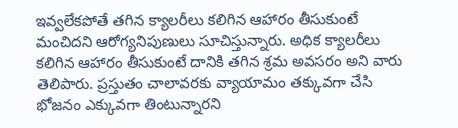ఇవ్వలేకపోతే తగిన క్యాలరీలు కలిగిన ఆహారం తీసుకుంటే మంచిదని ఆరోగ్యనిపుణులు సూచిస్తున్నారు. అధిక క్యాలరీలు కలిగిన ఆహారం తీసుకుంటే దానికి తగిన శ్రమ అవసరం అని వారు తెలిపారు. ప్రస్తుతం చాలావరకు వ్యాయామం తక్కువగా చేసి భోజనం ఎక్కువగా తింటున్నారని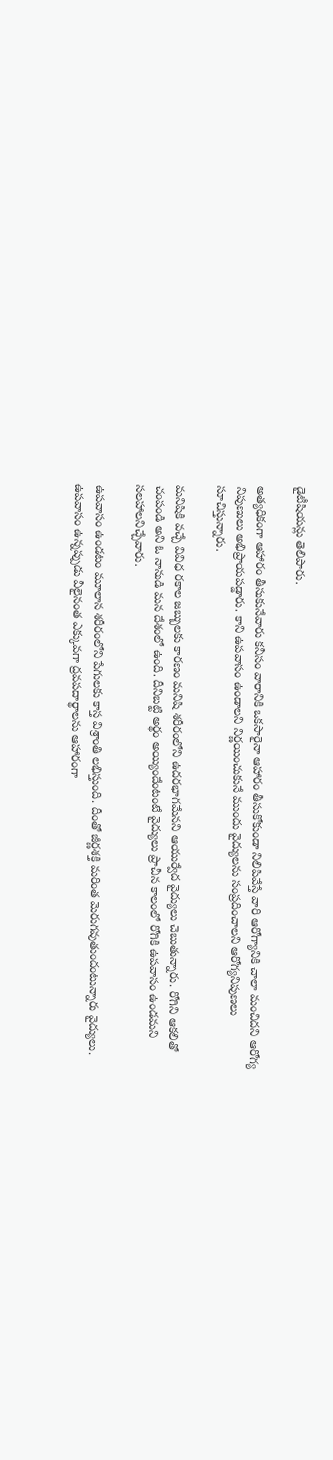డైటీషియన్లు తెలిపారు.

అత్యధికంగా ఆహారం తీసుకునేవారు కనీసం వారానికి ఒకసారైనా ఆహారం తీసుకోకుండా నిలిపివేస్తే వారి ఆరోగ్యానికి చాలా మంచిదని ఆరోగ్య నిపుణులు అభిప్రాయపడ్డారు. కాని ఉపవాసం ఉండాలని నిర్ణయించుకునే ముందు వైద్యులను సంప్రదించాలని ఆరోగ్యనిపుణలు సూచిస్తున్నారు.

మనిషికి వచ్చే వివిధ రకాల జబ్బులకు కారణం మనిషి శరీరంలోని ఉదరభాగమేనని ఆయుర్వేద వైద్యులు చెబుతున్నారు. రోగిని ఆకలితో చంపండి అని ఓ నానుడి మన దేశంలో ఉంది. దీనిబట్టి అర్థం అయ్యిందేంటంటే వైద్యులు ప్రాచీన కాలంలో రోగికి ఉపవాసం ఉండమని సలహాలనిచ్చేవారు.

ఉపవాసం ఉండటం మూలాన శరీరంలోని పేగులకు కాస్త విశ్రాంతి లభిస్తుంది. దీంతో జీర్ణశక్తి మరింత మెరుగవుతుందంటున్నారు వైద్యులు. ఉపవాసం ఉన్నప్పుడు వీలైనంత ఎక్కువగా ద్రవపదార్థాలను ఆహారంగా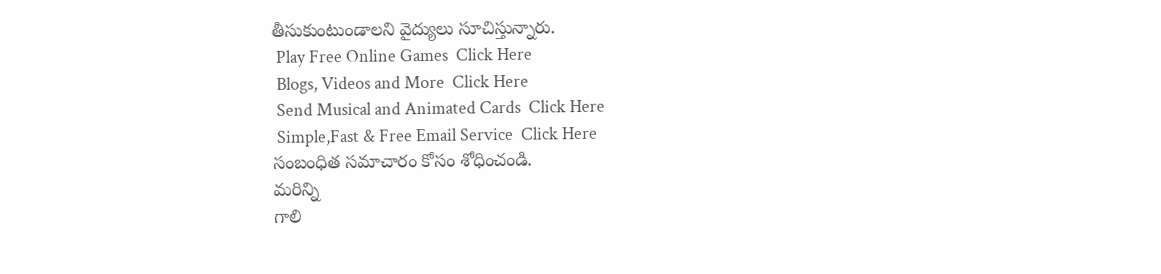తీసుకుంటుండాలని వైద్యులు సూచిస్తున్నారు.
 Play Free Online Games  Click Here
 Blogs, Videos and More  Click Here
 Send Musical and Animated Cards  Click Here
 Simple,Fast & Free Email Service  Click Here
సంబంధిత సమాచారం కోసం శోధించండి.
మరిన్ని
గాలి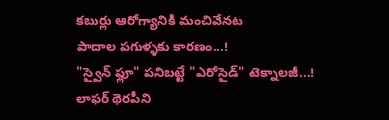కబుర్లు ఆరోగ్యానికి మంచివేనట
పాదాల పగుళ్ళకు కారణం...!
"స్వైన్ ఫ్లూ" పనిబట్టే "ఎరోసైడ్" టెక్నాలజీ...!
లాఫర్ థెరపీని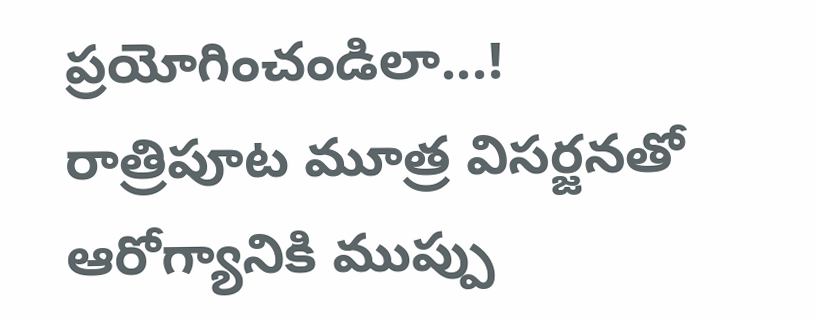ప్రయోగించండిలా...!
రాత్రిపూట మూత్ర విసర్జనతో ఆరోగ్యానికి ముప్పు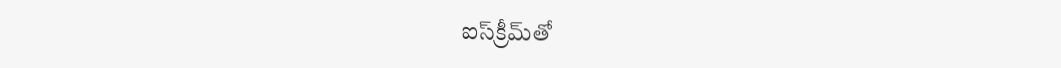ఐస్‌క్రీమ్‌తో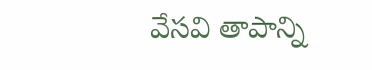వేసవి తాపాన్ని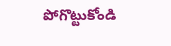పోగొట్టుకోండి